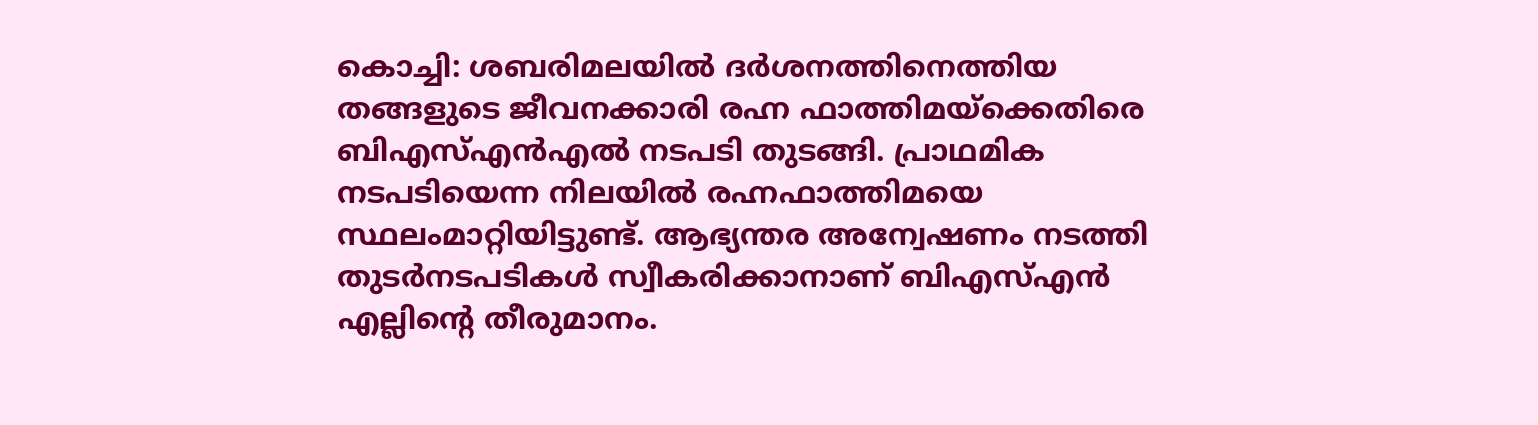കൊച്ചി: ശബരിമലയിൽ ദർശനത്തിനെത്തിയ തങ്ങളുടെ ജീവനക്കാരി രഹ്ന ഫാത്തിമയ്ക്കെതിരെ ബിഎസ്എൻഎൽ നടപടി തുടങ്ങി. പ്രാഥമിക നടപടിയെന്ന നിലയിൽ രഹ്നഫാത്തിമയെ സ്ഥലംമാറ്റിയിട്ടുണ്ട്. ആഭ്യന്തര അന്വേഷണം നടത്തി തുടർനടപടികൾ സ്വീകരിക്കാനാണ് ബിഎസ്എൻ എല്ലിന്റെ തീരുമാനം.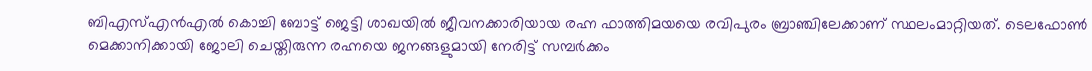ബിഎസ്എൻഎൽ കൊച്ചി ബോട്ട് ജെട്ടി ശാഖയിൽ ജീവനക്കാരിയായ രഹ്ന ഫാത്തിമയയെ രവിപുരം ബ്രാഞ്ചിലേക്കാണ് സ്ഥലംമാറ്റിയത്. ടെലഫോൺ മെക്കാനിക്കായി ജോലി ചെയ്തിരുന്ന രഹ്നയെ ജനങ്ങളുമായി നേരിട്ട് സമ്പർക്കം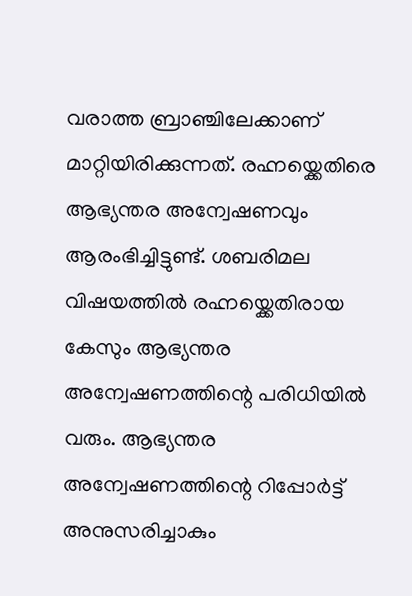വരാത്ത ബ്രാഞ്ചിലേക്കാണ് മാറ്റിയിരിക്കുന്നത്. രഹ്നയ്ക്കെതിരെ ആഭ്യന്തര അന്വേഷണവും ആരംഭിച്ചിട്ടുണ്ട്. ശബരിമല വിഷയത്തിൽ രഹ്നയ്ക്കെതിരായ കേസും ആഭ്യന്തര അന്വേഷണത്തിന്റെ പരിധിയിൽ വരും. ആഭ്യന്തര അന്വേഷണത്തിന്റെ റിപ്പോർട്ട് അനുസരിച്ചാകും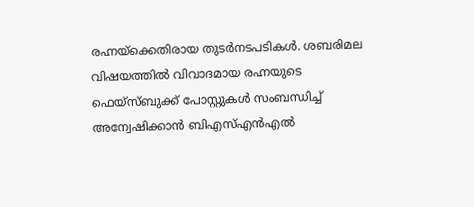രഹ്നയ്ക്കെതിരായ തുടർനടപടികൾ. ശബരിമല വിഷയത്തിൽ വിവാദമായ രഹ്നയുടെ ഫെയ്സ്ബുക്ക് പോസ്റ്റുകൾ സംബന്ധിച്ച് അന്വേഷിക്കാൻ ബിഎസ്എൻഎൽ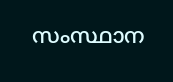സംസ്ഥാന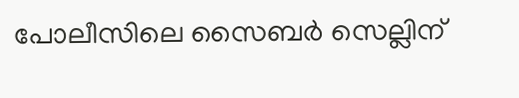പോലീസിലെ സൈബർ സെല്ലിന്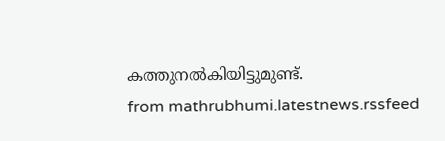കത്തുനൽകിയിട്ടുമുണ്ട്.
from mathrubhumi.latestnews.rssfeed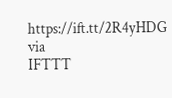https://ift.tt/2R4yHDG
via
IFTTT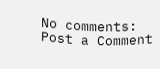No comments:
Post a Comment